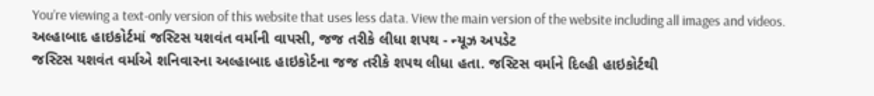You’re viewing a text-only version of this website that uses less data. View the main version of the website including all images and videos.
અલ્હાબાદ હાઇકોર્ટમાં જસ્ટિસ યશવંત વર્માની વાપસી, જજ તરીકે લીધા શપથ - ન્યૂઝ અપડેટ
જસ્ટિસ યશવંત વર્માએ શનિવારના અલ્હાબાદ હાઇકોર્ટના જજ તરીકે શપથ લીધા હતા. જસ્ટિસ વર્માને દિલ્હી હાઇકોર્ટથી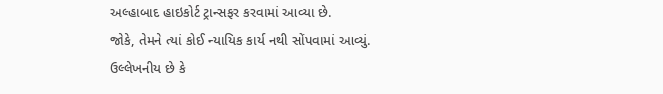અલ્હાબાદ હાઇકોર્ટ ટ્રાન્સફર કરવામાં આવ્યા છે.
જોકે, તેમને ત્યાં કોઈ ન્યાયિક કાર્ય નથી સોંપવામાં આવ્યું.
ઉલ્લેખનીય છે કે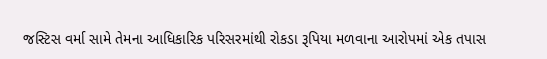જસ્ટિસ વર્મા સામે તેમના આધિકારિક પરિસરમાંથી રોકડા રૂપિયા મળવાના આરોપમાં એક તપાસ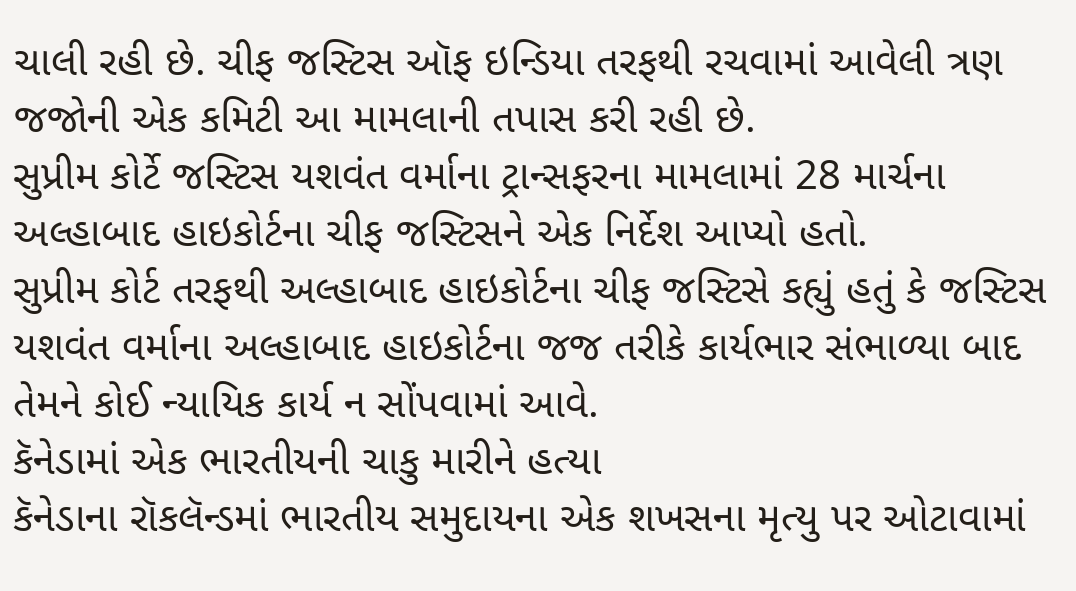ચાલી રહી છે. ચીફ જસ્ટિસ ઑફ ઇન્ડિયા તરફથી રચવામાં આવેલી ત્રણ જજોની એક કમિટી આ મામલાની તપાસ કરી રહી છે.
સુપ્રીમ કોર્ટે જસ્ટિસ યશવંત વર્માના ટ્રાન્સફરના મામલામાં 28 માર્ચના અલ્હાબાદ હાઇકોર્ટના ચીફ જસ્ટિસને એક નિર્દેશ આપ્યો હતો.
સુપ્રીમ કોર્ટ તરફથી અલ્હાબાદ હાઇકોર્ટના ચીફ જસ્ટિસે કહ્યું હતું કે જસ્ટિસ યશવંત વર્માના અલ્હાબાદ હાઇકોર્ટના જજ તરીકે કાર્યભાર સંભાળ્યા બાદ તેમને કોઈ ન્યાયિક કાર્ય ન સોંપવામાં આવે.
કૅનેડામાં એક ભારતીયની ચાકુ મારીને હત્યા
કૅનેડાના રૉકલૅન્ડમાં ભારતીય સમુદાયના એક શખસના મૃત્યુ પર ઓટાવામાં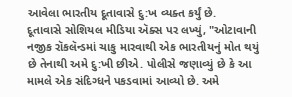આવેલા ભારતીય દૂતાવાસે દુ:ખ વ્યક્ત કર્યું છે.
દૂતાવાસે સોશિયલ મીડિયા ઍક્સ પર લખ્યું, "ઓટાવાની નજીક રૉકલૅન્ડમાં ચાકુ મારવાથી એક ભારતીયનું મોત થયું છે તેનાથી અમે દુ:ખી છીએ. પોલીસે જણાવ્યું છે કે આ મામલે એક સંદિગ્ધને પકડવામાં આવ્યો છે. અમે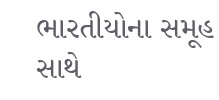ભારતીયોના સમૂહ સાથે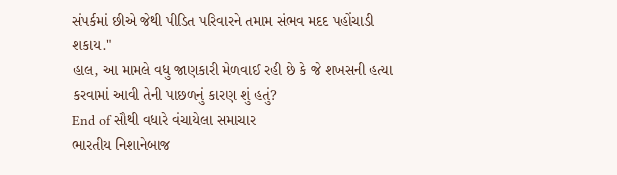સંપર્કમાં છીએ જેથી પીડિત પરિવારને તમામ સંભવ મદદ પહોંચાડી શકાય."
હાલ, આ મામલે વધુ જાણકારી મેળવાઈ રહી છે કે જે શખસની હત્યા કરવામાં આવી તેની પાછળનું કારણ શું હતું?
End of સૌથી વધારે વંચાયેલા સમાચાર
ભારતીય નિશાનેબાજ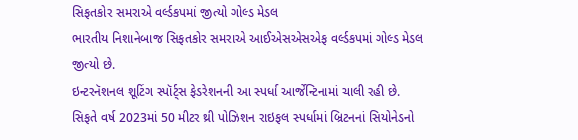સિફતકોર સમરાએ વર્લ્ડકપમાં જીત્યો ગોલ્ડ મેડલ
ભારતીય નિશાનેબાજ સિફતકોર સમરાએ આઈએસએસએફ વર્લ્ડકપમાં ગોલ્ડ મેડલ જીત્યો છે.
ઇન્ટરનૅશનલ શૂટિંગ સ્પૉર્ટ્સ ફેડરેશનની આ સ્પર્ધા આર્જેન્ટિનામાં ચાલી રહી છે.
સિફતે વર્ષ 2023માં 50 મીટર થ્રી પોઝિશન રાઇફલ સ્પર્ધામાં બ્રિટનનાં સિયોનેડનો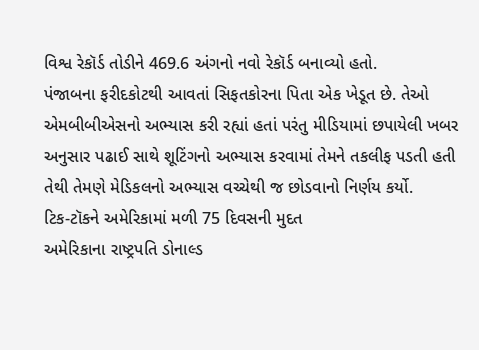વિશ્વ રેકૉર્ડ તોડીને 469.6 અંગનો નવો રેકૉર્ડ બનાવ્યો હતો.
પંજાબના ફરીદકોટથી આવતાં સિફતકોરના પિતા એક ખેડૂત છે. તેઓ એમબીબીએસનો અભ્યાસ કરી રહ્યાં હતાં પરંતુ મીડિયામાં છપાયેલી ખબર અનુસાર પઢાઈ સાથે શૂટિંગનો અભ્યાસ કરવામાં તેમને તકલીફ પડતી હતી તેથી તેમણે મેડિકલનો અભ્યાસ વચ્ચેથી જ છોડવાનો નિર્ણય કર્યો.
ટિક-ટૉકને અમેરિકામાં મળી 75 દિવસની મુદત
અમેરિકાના રાષ્ટ્રપતિ ડોનાલ્ડ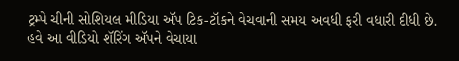ટ્રમ્પે ચીની સોશિયલ મીડિયા ઍપ ટિક-ટૉકને વેચવાની સમય અવધી ફરી વધારી દીધી છે. હવે આ વીડિયો શૅરિંગ ઍપને વેચાયા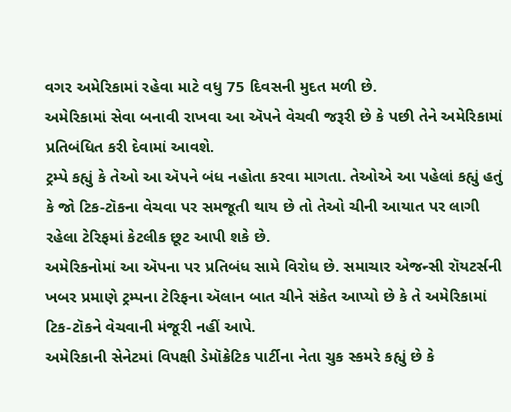વગર અમેરિકામાં રહેવા માટે વધુ 75 દિવસની મુદત મળી છે.
અમેરિકામાં સેવા બનાવી રાખવા આ ઍપને વેચવી જરૂરી છે કે પછી તેને અમેરિકામાં પ્રતિબંધિત કરી દેવામાં આવશે.
ટ્રમ્પે કહ્યું કે તેઓ આ ઍપને બંધ નહોતા કરવા માગતા. તેઓએ આ પહેલાં કહ્યું હતું કે જો ટિક-ટૉકના વેચવા પર સમજૂતી થાય છે તો તેઓ ચીની આયાત પર લાગી રહેલા ટેરિફમાં કેટલીક છૂટ આપી શકે છે.
અમેરિકનોમાં આ ઍપના પર પ્રતિબંધ સામે વિરોધ છે. સમાચાર એજન્સી રૉયટર્સની ખબર પ્રમાણે ટ્રમ્પના ટેરિફના ઍલાન બાત ચીને સંકેત આપ્યો છે કે તે અમેરિકામાં ટિક-ટૉકને વેચવાની મંજૂરી નહીં આપે.
અમેરિકાની સેનેટમાં વિપક્ષી ડેમૉક્રેટિક પાર્ટીના નેતા ચુક સ્કમરે કહ્યું છે કે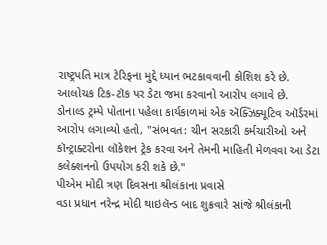રાષ્ટ્રપતિ માત્ર ટેરિફના મુદ્દે ધ્યાન ભટકાવવાની કોશિશ કરે છે.
આલોચક ટિક-ટૉક પર ડેટા જમા કરવાનો આરોપ લગાવે છે.
ડોનાલ્ડ ટ્રમ્પે પોતાના પહેલા કાર્યકાળમાં એક ઍક્ઝિક્યૂટિવ ઑર્ડરમાં આરોપ લગાવ્યો હતો, "સંભવત: ચીન સરકારી કર્મચારીઓ અને કૉન્ટ્રાક્ટરોના લૉકેશન ટ્રેક કરવા અને તેમની માહિતી મેળવવા આ ડેટા કલેક્શનનો ઉપયોગ કરી શકે છે."
પીએમ મોદી ત્રણ દિવસના શ્રીલંકાના પ્રવાસે
વડા પ્રધાન નરેન્દ્ર મોદી થાઇલૅન્ડ બાદ શુક્રવારે સાંજે શ્રીલંકાની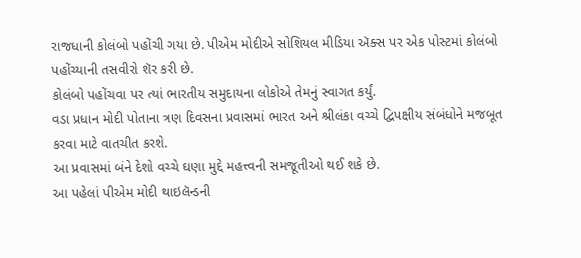રાજધાની કોલંબો પહોંચી ગયા છે. પીએમ મોદીએ સોશિયલ મીડિયા ઍક્સ પર એક પોસ્ટમાં કોલંબો પહોંચ્યાની તસવીરો શૅર કરી છે.
કોલંબો પહોંચવા પર ત્યાં ભારતીય સમુદાયના લોકોએ તેમનું સ્વાગત કર્યું.
વડા પ્રધાન મોદી પોતાના ત્રણ દિવસના પ્રવાસમાં ભારત અને શ્રીલંકા વચ્ચે દ્વિપક્ષીય સંબંધોને મજબૂત કરવા માટે વાતચીત કરશે.
આ પ્રવાસમાં બંને દેશો વચ્ચે ઘણા મુદ્દે મહત્ત્વની સમજૂતીઓ થઈ શકે છે.
આ પહેલાં પીએમ મોદી થાઇલૅન્ડની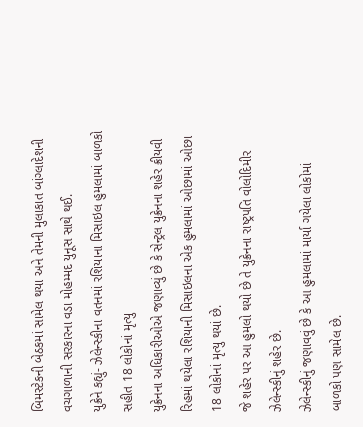બિમસ્ટેકની બેઠકમાં સામેલ થયા અને તેમની મુલાકાત બાંગ્લાદેશની વચગાળાની સરકારના વડા મોહમ્મદ યુનૂસ સાથે થઈ.
યુક્રેને કહ્યું- ઝેલેન્સ્કીના વતનમાં રશિયાના મિસાઇલ હુમલામાં બાળકો સહીત 18 લોકોનાં મૃત્યુ
યુક્રેનના અધિકારીઓએ જણાવ્યું છે કે સેન્ટ્રલ યુક્રેનના શહેર ક્રીયવી રિહમાં થયેલા રશિયાની મિસાઇલના એક હુમલામાં ઓછામાં ઓછા 18 લોકોનાં મૃત્યુ થયાં છે.
જે શહેર પર આ હુમલો થયો છે તે યુક્રેનના રાષ્ટ્રપતિ વોલોદિમીર ઝેલેન્સ્કીનું શહેર છે.
ઝેલેન્સ્કીનું જણાવવું છે કે આ હુમલામાં માર્યા ગયેલા લોકોમાં બાળકો પણ સામેલ છે.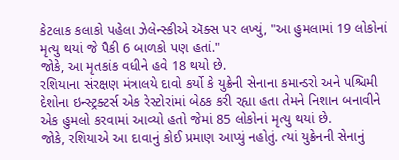કેટલાક કલાકો પહેલા ઝેલેન્સ્કીએ ઍક્સ પર લખ્યું, "આ હુમલામાં 19 લોકોનાં મૃત્યુ થયાં જે પૈકી 6 બાળકો પણ હતાં."
જોકે, આ મૃતકાંક વધીને હવે 18 થયો છે.
રશિયાના સંરક્ષણ મંત્રાલયે દાવો કર્યો કે યુક્રેની સેનાના કમાન્ડરો અને પશ્ચિમી દેશોના ઇન્સ્ટ્રક્ટર્સ એક રેસ્ટોરાંમાં બેઠક કરી રહ્યા હતા તેમને નિશાન બનાવીને એક હુમલો કરવામાં આવ્યો હતો જેમાં 85 લોકોનાં મૃત્યુ થયાં છે.
જોકે, રશિયાએ આ દાવાનું કોઈ પ્રમાણ આપ્યું નહોતું. ત્યાં યુક્રેનની સેનાનું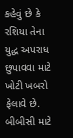કહેવું છે કે રશિયા તેના યુદ્ધ અપરાધ છુપાવવા માટે ખોટી ખબરો ફેલાવે છે.
બીબીસી માટે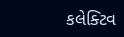કલેક્ટિવ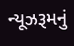ન્યૂઝરૂમનું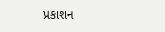પ્રકાશન